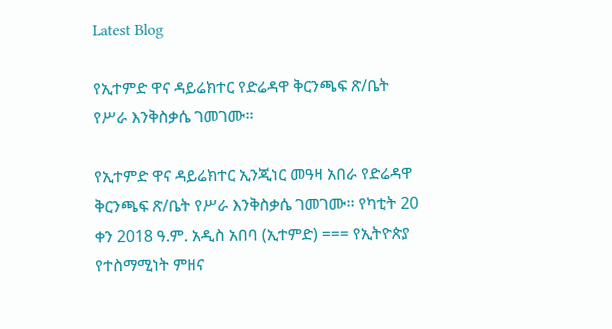Latest Blog

የኢተምድ ዋና ዳይሬክተር የድሬዳዋ ቅርንጫፍ ጽ/ቤት የሥራ እንቅስቃሴ ገመገሙ፡፡

የኢተምድ ዋና ዳይሬክተር ኢንጂነር መዓዛ አበራ የድሬዳዋ ቅርንጫፍ ጽ/ቤት የሥራ እንቅስቃሴ ገመገሙ፡፡ የካቲት 20 ቀን 2018 ዓ.ም. አዲስ አበባ (ኢተምድ) === የኢትዮጵያ የተስማሚነት ምዘና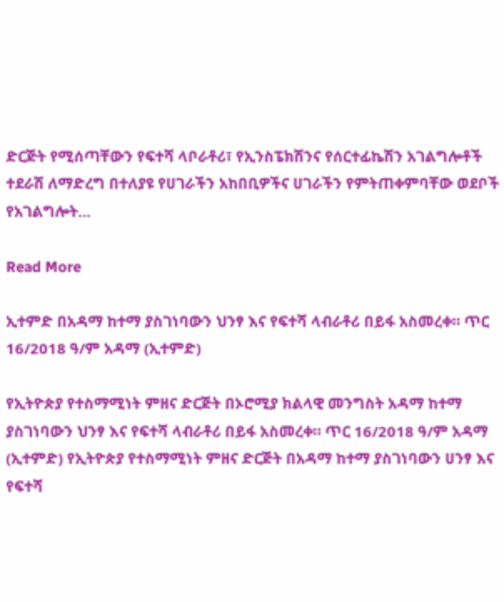ድርጅት የሚሰጣቸውን የፍተሻ ላቦራቶሪ፣ የኢንስፔክሽንና የሰርተፊኬሽን አገልግሎቶች ተደራሽ ለማድረግ በተለያዩ የሀገራችን አከበቢዎችና ሀገራችን የምትጠቀምባቸው ወደቦች የአገልግሎት…

Read More

ኢተምድ በአዳማ ከተማ ያስገነባውን ህንፃ እና የፍተሻ ላብራቶሪ በይፋ አስመረቀ። ጥር 16/2018 ዓ/ም አዳማ (ኢተምድ)

የኢትዮጵያ የተስማሚነት ምዘና ድርጅት በኦሮሚያ ክልላዊ መንግስት አዳማ ከተማ ያስገነባውን ህንፃ እና የፍተሻ ላብራቶሪ በይፋ አስመረቀ። ጥር 16/2018 ዓ/ም አዳማ (ኢተምድ) የኢትዮጵያ የተስማሚነት ምዘና ድርጅት በአዳማ ከተማ ያስገነባውን ሀንፃ እና የፍተሻ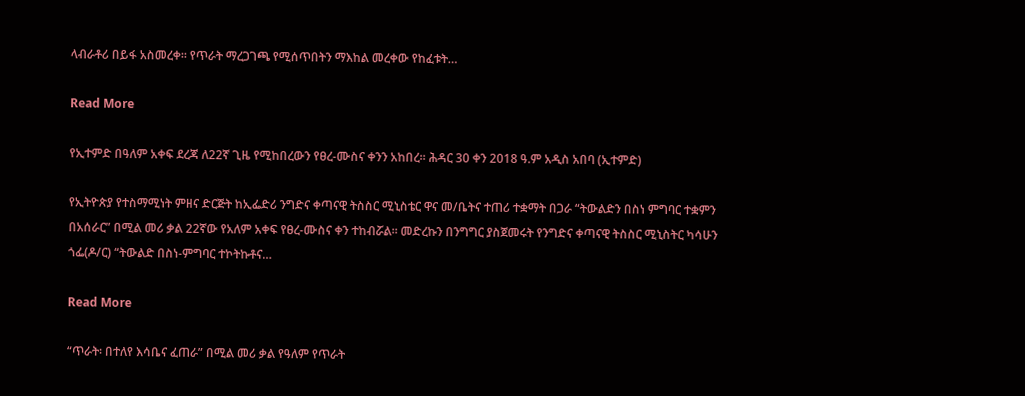ላብራቶሪ በይፋ አስመረቀ፡፡ የጥራት ማረጋገጫ የሚሰጥበትን ማእከል መረቀው የከፈቱት…

Read More

የኢተምድ በዓለም አቀፍ ደረጃ ለ22ኛ ጊዜ የሚከበረውን የፀረ-ሙስና ቀንን አከበረ፡፡ ሕዳር 30 ቀን 2018 ዓ.ም አዲስ አበባ (ኢተምድ)

የኢትዮጵያ የተስማሚነት ምዘና ድርጅት ከኢፌድሪ ንግድና ቀጣናዊ ትስስር ሚኒስቴር ዋና መ/ቤትና ተጠሪ ተቋማት በጋራ “ትውልድን በስነ ምግባር ተቋምን በአሰራር” በሚል መሪ ቃል 22ኛው የአለም አቀፍ የፀረ-ሙስና ቀን ተከብሯል፡፡ መድረኩን በንግግር ያስጀመሩት የንግድና ቀጣናዊ ትስስር ሚኒስትር ካሳሁን ጎፌ(ዶ/ር) “ትውልድ በስነ-ምግባር ተኮትኩቶና…

Read More

“ጥራት፡ በተለየ እሳቤና ፈጠራ” በሚል መሪ ቃል የዓለም የጥራት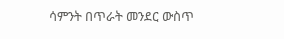ሳምንት በጥራት መንደር ውስጥ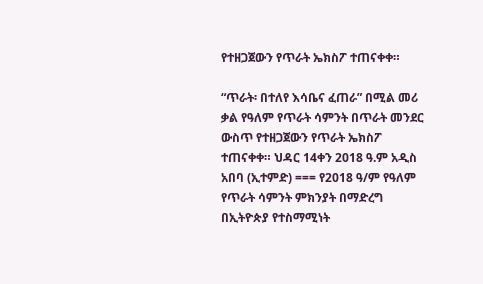የተዘጋጀውን የጥራት ኤክስፖ ተጠናቀቀ።

“ጥራት፡ በተለየ እሳቤና ፈጠራ” በሚል መሪ ቃል የዓለም የጥራት ሳምንት በጥራት መንደር ውስጥ የተዘጋጀውን የጥራት ኤክስፖ ተጠናቀቀ። ህዳር 14ቀን 2018 ዓ.ም አዲስ አበባ (ኢተምድ) === የ2018 ዓ/ም የዓለም የጥራት ሳምንት ምክንያት በማድረግ በኢትዮጵያ የተስማሚነት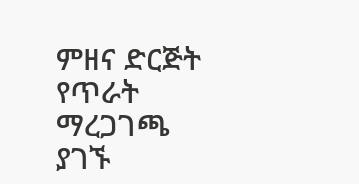ምዘና ድርጅት የጥራት ማረጋገጫ ያገኙ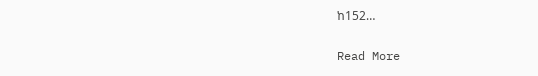ከ152…

Read More